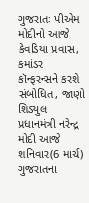ગુજરાતઃ પીએમ મોદીનો આજે કેવડિયા પ્રવાસ, કમાંડર કૉન્ફરન્સને કરશે સંબોધિત, જાણો શિડ્યુલ
પ્રધાનમંત્રી નરેન્દ્ર મોદી આજે શનિવાર(6 માર્ચ) ગુજરાતના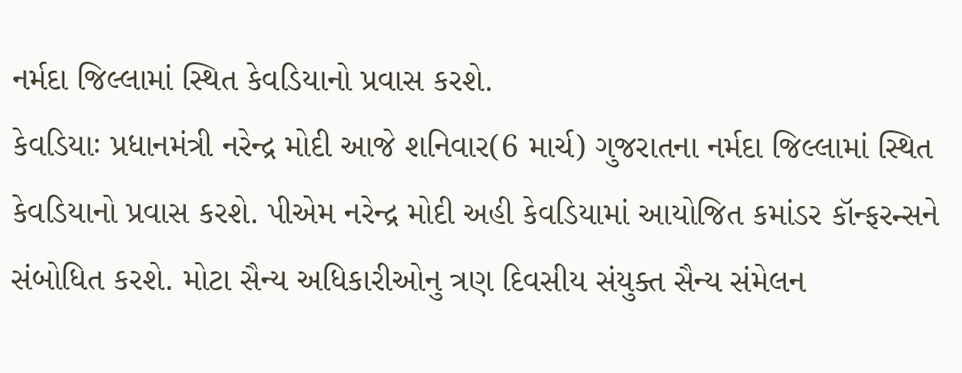નર્મદા જિલ્લામાં સ્થિત કેવડિયાનો પ્રવાસ કરશે.
કેવડિયાઃ પ્રધાનમંત્રી નરેન્દ્ર મોદી આજે શનિવાર(6 માર્ચ) ગુજરાતના નર્મદા જિલ્લામાં સ્થિત કેવડિયાનો પ્રવાસ કરશે. પીએમ નરેન્દ્ર મોદી અહી કેવડિયામાં આયોજિત કમાંડર કૉન્ફરન્સને સંબોધિત કરશે. મોટા સૈન્ય અધિકારીઓનુ ત્રણ દિવસીય સંયુક્ત સૈન્ય સંમેલન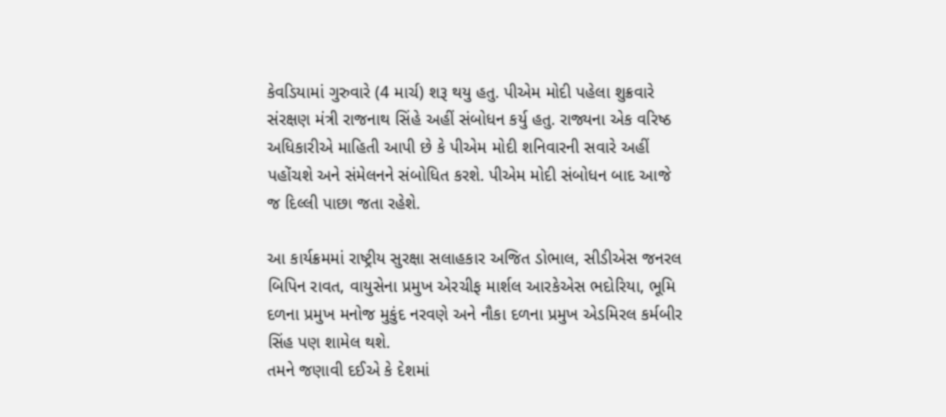કેવડિયામાં ગુરુવારે (4 માર્ચ) શરૂ થયુ હતુ. પીએમ મોદી પહેલા શુક્રવારે સંરક્ષણ મંત્રી રાજનાથ સિંહે અહીં સંબોધન કર્યુ હતુ. રાજ્યના એક વરિષ્ઠ અધિકારીએ માહિતી આપી છે કે પીએમ મોદી શનિવારની સવારે અહીં પહોંચશે અને સંમેલનને સંબોધિત કરશે. પીએમ મોદી સંબોધન બાદ આજે જ દિલ્લી પાછા જતા રહેશે.

આ કાર્યક્રમમાં રાષ્ટ્રીય સુરક્ષા સલાહકાર અજિત ડોભાલ, સીડીએસ જનરલ બિપિન રાવત, વાયુસેના પ્રમુખ એરચીફ માર્શલ આરકેએસ ભદોરિયા, ભૂમિ દળના પ્રમુખ મનોજ મુકુંદ નરવણે અને નૌકા દળના પ્રમુખ એડમિરલ કર્મબીર સિંહ પણ શામેલ થશે.
તમને જણાવી દઈએ કે દેશમાં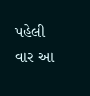પહેલી વાર આ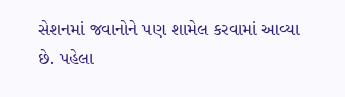સેશનમાં જવાનોને પણ શામેલ કરવામાં આવ્યા છે. પહેલા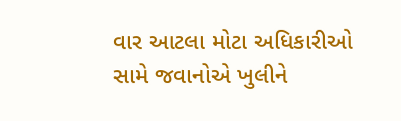વાર આટલા મોટા અધિકારીઓ સામે જવાનોએ ખુલીને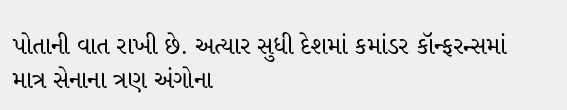પોતાની વાત રાખી છે. અત્યાર સુધી દેશમાં કમાંડર કૉન્ફરન્સમાં માત્ર સેનાના ત્રણ અંગોના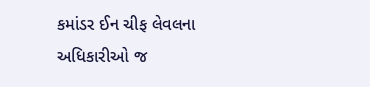કમાંડર ઈન ચીફ લેવલના અધિકારીઓ જ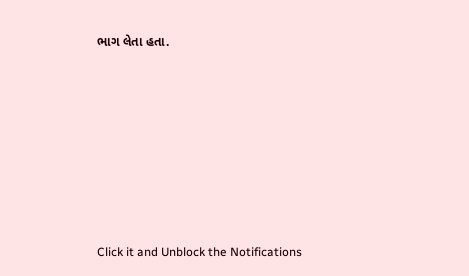ભાગ લેતા હતા.












Click it and Unblock the Notifications